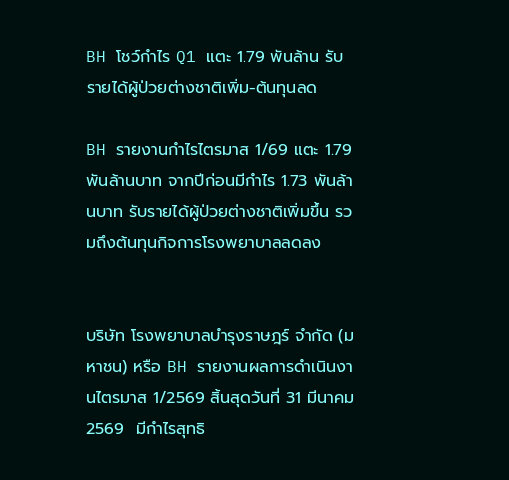BH โชว์กำไร Q1 แตะ 1.79 พันล้าน รับรายได้ผู้ป่วยต่างชาติเพิ่ม-ต้นทุนลด

BH รายงานกำไรไตรมาส 1/69 แตะ 1.79 พันล้านบาท จากปีก่อนมีกำไร 1.73 พันล้านบาท รับรายได้ผู้ป่วยต่างชาติเพิ่มขึ้น รวมถึงต้นทุนกิจการโรงพยาบาลลดลง


บริษัท โรงพยาบาลบำรุงราษฎร์ จำกัด (มหาชน) หรือ BH รายงานผลการดำเนินงานไตรมาส 1/2569 สิ้นสุดวันที่ 31 มีนาคม 2569  มีกำไรสุทธิ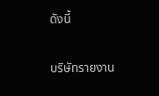ดังนี้

บริษัทรายงาน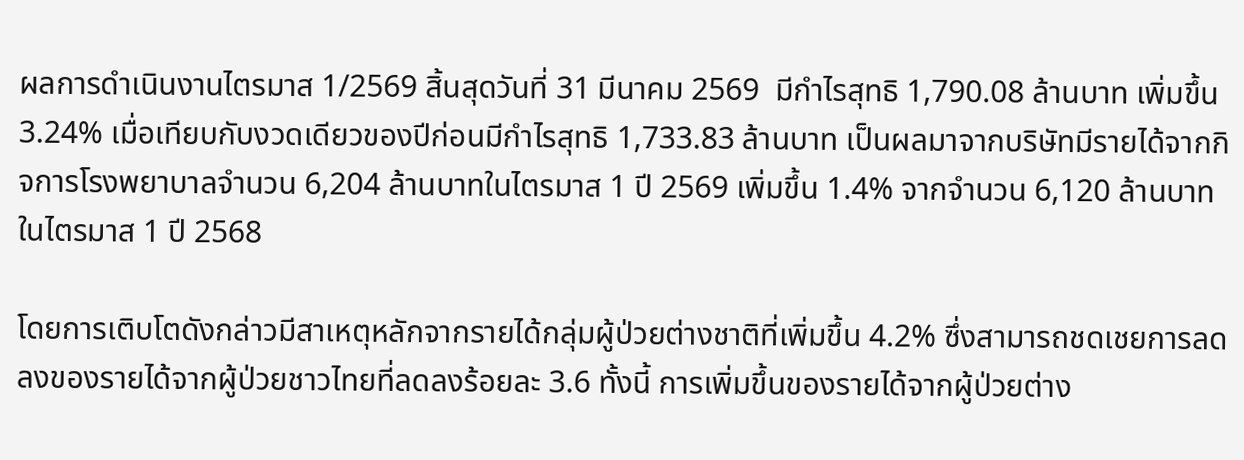ผลการดำเนินงานไตรมาส 1/2569 สิ้นสุดวันที่ 31 มีนาคม 2569  มีกำไรสุทธิ 1,790.08 ล้านบาท เพิ่มขึ้น 3.24% เมื่อเทียบกับงวดเดียวของปีก่อนมีกำไรสุทธิ 1,733.83 ล้านบาท เป็นผลมาจากบริษัทมีรายได้จากกิจการโรงพยาบาลจำนวน 6,204 ล้านบาทในไตรมาส 1 ปี 2569 เพิ่มขึ้น 1.4% จากจำนวน 6,120 ล้านบาทในไตรมาส 1 ปี 2568

โดยการเติบโตดังกล่าวมีสาเหตุหลักจากรายได้กลุ่มผู้ป่วยต่างชาติที่เพิ่มขึ้น 4.2% ซึ่งสามารถชดเชยการลดลงของรายได้จากผู้ป่วยชาวไทยที่ลดลงร้อยละ 3.6 ทั้งนี้ การเพิ่มขึ้นของรายได้จากผู้ป่วยต่าง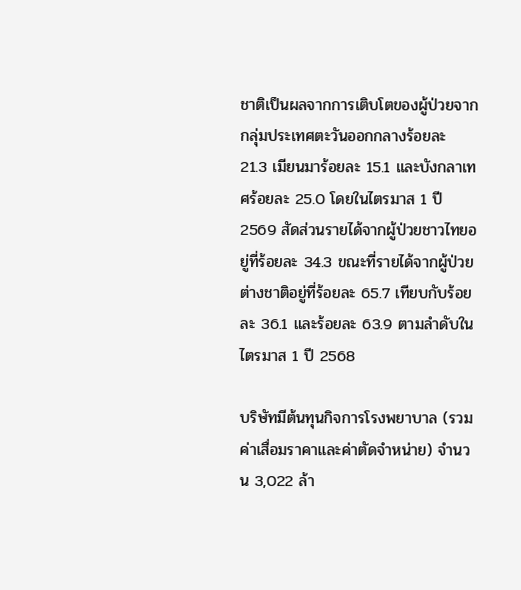ชาติเป็นผลจากการเติบโตของผู้ป่วยจากกลุ่มประเทศตะวันออกกลางร้อยละ 21.3 เมียนมาร้อยละ 15.1 และบังกลาเทศร้อยละ 25.0 โดยในไตรมาส 1 ปี 2569 สัดส่วนรายได้จากผู้ป่วยชาวไทยอยู่ที่ร้อยละ 34.3 ขณะที่รายได้จากผู้ป่วยต่างชาติอยู่ที่ร้อยละ 65.7 เทียบกับร้อยละ 36.1 และร้อยละ 63.9 ตามลำดับในไตรมาส 1 ปี 2568

บริษัทมีต้นทุนกิจการโรงพยาบาล (รวมค่าเสื่อมราคาและค่าตัดจำหน่าย) จำนวน 3,022 ล้า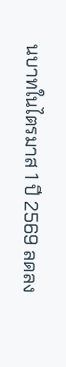นบาทในไตรมาส 1 ปี 2569 ลดลง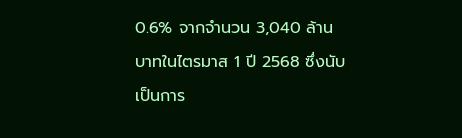0.6% จากจำนวน 3,040 ล้านบาทในไตรมาส 1 ปี 2568 ซึ่งนับเป็นการ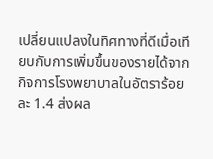เปลี่ยนแปลงในทิศทางที่ดีเมื่อเทียบกับการเพิ่มขึ้นของรายได้จากกิจการโรงพยาบาลในอัตราร้อยละ 1.4 ส่งผล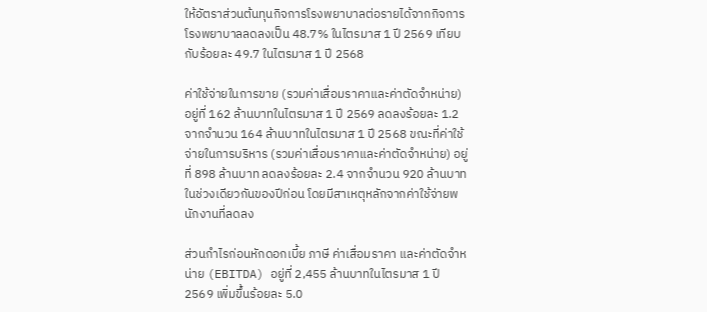ให้อัตราส่วนต้นทุนกิจการโรงพยาบาลต่อรายได้จากกิจการโรงพยาบาลลดลงเป็น 48.7% ในไตรมาส 1 ปี 2569 เทียบกับร้อยละ 49.7 ในไตรมาส 1 ปี 2568

ค่าใช้จ่ายในการขาย (รวมค่าเสื่อมราคาและค่าตัดจำหน่าย) อยู่ที่ 162 ล้านบาทในไตรมาส 1 ปี 2569 ลดลงร้อยละ 1.2 จากจำนวน 164 ล้านบาทในไตรมาส 1 ปี 2568 ขณะที่ค่าใช้จ่ายในการบริหาร (รวมค่าเสื่อมราคาและค่าตัดจำหน่าย) อยู่ที่ 898 ล้านบาท ลดลงร้อยละ 2.4 จากจำนวน 920 ล้านบาทในช่วงเดียวกันของปีก่อน โดยมีสาเหตุหลักจากค่าใช้จ่ายพนักงานที่ลดลง

ส่วนกำไรก่อนหักดอกเบี้ย ภาษี ค่าเสื่อมราคา และค่าตัดจำหน่าย (EBITDA) อยู่ที่ 2,455 ล้านบาทในไตรมาส 1 ปี 2569 เพิ่มขึ้นร้อยละ 5.0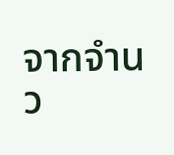จากจำนว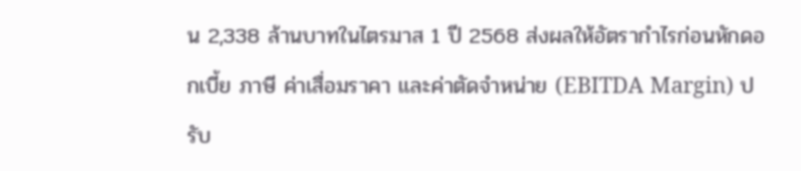น 2,338 ล้านบาทในไตรมาส 1 ปี 2568 ส่งผลให้อัตรากำไรก่อนหักดอกเบี้ย ภาษี ค่าเสื่อมราคา และค่าตัดจำหน่าย (EBITDA Margin) ปรับ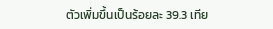ตัวเพิ่มขึ้นเป็นร้อยละ 39.3 เทีย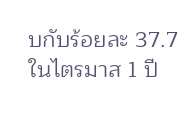บกับร้อยละ 37.7 ในไตรมาส 1 ปี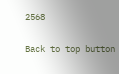2568

Back to top button